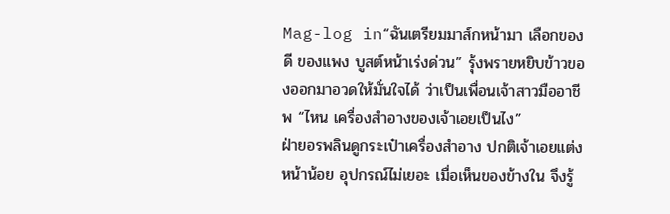Mag-log in“ฉันเตรียมมาส์กหน้ามา เลือกของดี ของแพง บูสต์หน้าเร่งด่วน” รุ้งพรายหยิบข้าวของออกมาอวดให้มั่นใจได้ ว่าเป็นเพื่อนเจ้าสาวมืออาชีพ “ไหน เครื่องสำอางของเจ้าเอยเป็นไง”
ฝ่ายอรพลินดูกระเป๋าเครื่องสำอาง ปกติเจ้าเอยแต่งหน้าน้อย อุปกรณ์ไม่เยอะ เมื่อเห็นของข้างใน จึงรู้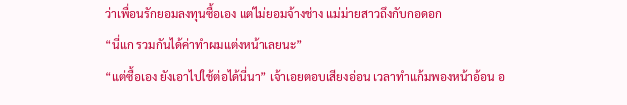ว่าเพื่อนรักยอมลงทุนซื้อเอง แต่ไม่ยอมจ้างช่าง แม่ม่ายสาวถึงกับกอดอก
“นี่แก รวมกันได้ค่าทำผมแต่งหน้าเลยนะ”
“แต่ซื้อเอง ยังเอาไปใช้ต่อได้นี่นา” เจ้าเอยตอบเสียงอ่อน เวลาทำแก้มพองหน้าอ้อน อ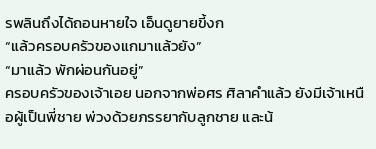รพลินถึงได้ถอนหายใจ เอ็นดูยายขี้งก
“แล้วครอบครัวของแกมาแล้วยัง”
“มาแล้ว พักผ่อนกันอยู่”
ครอบครัวของเจ้าเอย นอกจากพ่อศร ศิลาคำแล้ว ยังมีเจ้าเหนือผู้เป็นพี่ชาย พ่วงด้วยภรรยากับลูกชาย และน้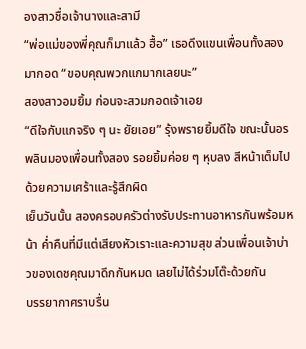องสาวชื่อเจ้านางและสามี
“พ่อแม่ของพี่คุณก็มาแล้ว ฮื้อ” เธอดึงแขนเพื่อนทั้งสองมากอด “ขอบคุณพวกแกมากเลยนะ”
สองสาวอมยิ้ม ก่อนจะสวมกอดเจ้าเอย
“ดีใจกับแกจริง ๆ นะ ยัยเอย” รุ้งพรายยิ้มดีใจ ขณะนั้นอรพลินมองเพื่อนทั้งสอง รอยยิ้มค่อย ๆ หุบลง สีหน้าเต็มไปด้วยความเศร้าและรู้สึกผิด
เย็นวันนั้น สองครอบครัวต่างรับประทานอาหารกันพร้อมหน้า ค่ำคืนที่มีแต่เสียงหัวเราะและความสุข ส่วนเพื่อนเจ้าบ่าวของเดชคุณมาดึกกันหมด เลยไม่ได้ร่วมโต๊ะด้วยกัน
บรรยากาศราบรื่น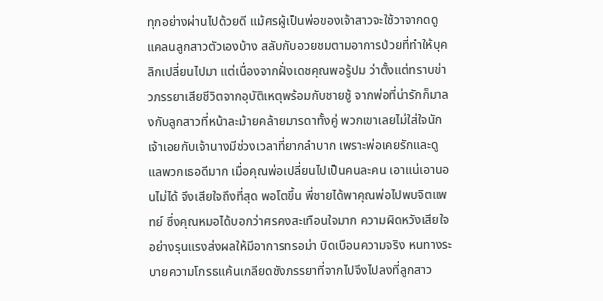ทุกอย่างผ่านไปด้วยดี แม้ศรผู้เป็นพ่อของเจ้าสาวจะใช้วาจากดดูแคลนลูกสาวตัวเองบ้าง สลับกับอวยชมตามอาการป่วยที่ทำให้บุคลิกเปลี่ยนไปมา แต่เนื่องจากฝั่งเดชคุณพอรู้ปม ว่าตั้งแต่ทราบข่าวภรรยาเสียชีวิตจากอุบัติเหตุพร้อมกับชายชู้ จากพ่อที่น่ารักก็มาลงกับลูกสาวที่หน้าละม้ายคล้ายมารดาทั้งคู่ พวกเขาเลยไม่ใส่ใจนัก
เจ้าเอยกับเจ้านางมีช่วงเวลาที่ยากลำบาก เพราะพ่อเคยรักและดูแลพวกเธอดีมาก เมื่อคุณพ่อเปลี่ยนไปเป็นคนละคน เอาแน่เอานอนไม่ได้ จึงเสียใจถึงที่สุด พอโตขึ้น พี่ชายได้พาคุณพ่อไปพบจิตแพทย์ ซึ่งคุณหมอได้บอกว่าศรคงสะเทือนใจมาก ความผิดหวังเสียใจอย่างรุนแรงส่งผลให้มีอาการทรอม่า บิดเบือนความจริง หนทางระบายความโกรธแค้นเกลียดชังภรรยาที่จากไปจึงไปลงที่ลูกสาว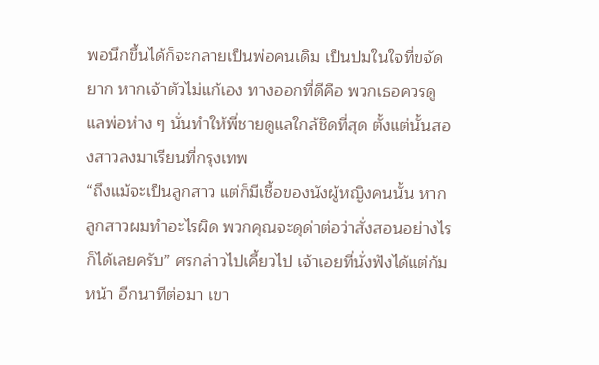พอนึกขึ้นได้ก็จะกลายเป็นพ่อคนเดิม เป็นปมในใจที่ขจัดยาก หากเจ้าตัวไม่แก้เอง ทางออกที่ดีคือ พวกเธอควรดูแลพ่อห่าง ๆ นั่นทำให้พี่ชายดูแลใกล้ชิดที่สุด ตั้งแต่นั้นสองสาวลงมาเรียนที่กรุงเทพ
“ถึงแม้จะเป็นลูกสาว แต่ก็มีเชื้อของนังผู้หญิงคนนั้น หากลูกสาวผมทำอะไรผิด พวกคุณจะดุด่าต่อว่าสั่งสอนอย่างไรก็ได้เลยครับ” ศรกล่าวไปเคี้ยวไป เจ้าเอยที่นั่งฟังได้แต่ก้มหน้า อีกนาทีต่อมา เขา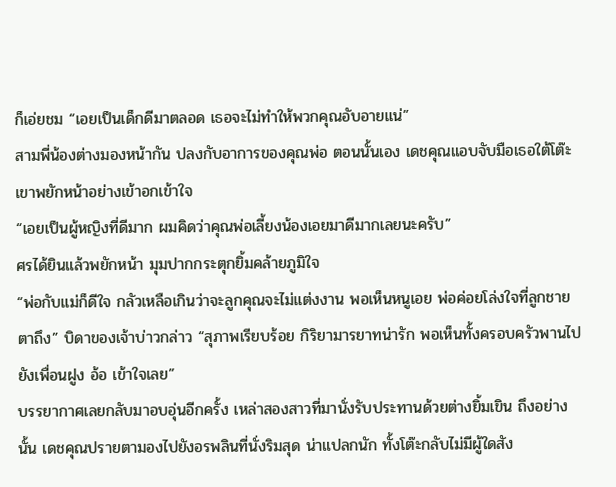ก็เอ่ยชม “เอยเป็นเด็กดีมาตลอด เธอจะไม่ทำให้พวกคุณอับอายแน่”
สามพี่น้องต่างมองหน้ากัน ปลงกับอาการของคุณพ่อ ตอนนั้นเอง เดชคุณแอบจับมือเธอใต้โต๊ะ เขาพยักหน้าอย่างเข้าอกเข้าใจ
“เอยเป็นผู้หญิงที่ดีมาก ผมคิดว่าคุณพ่อเลี้ยงน้องเอยมาดีมากเลยนะครับ”
ศรได้ยินแล้วพยักหน้า มุมปากกระตุกยิ้มคล้ายภูมิใจ
“พ่อกับแม่ก็ดีใจ กลัวเหลือเกินว่าจะลูกคุณจะไม่แต่งงาน พอเห็นหนูเอย พ่อค่อยโล่งใจที่ลูกชายตาถึง” บิดาของเจ้าบ่าวกล่าว “สุภาพเรียบร้อย กิริยามารยาทน่ารัก พอเห็นทั้งครอบครัวพานไปยังเพื่อนฝูง อ้อ เข้าใจเลย”
บรรยากาศเลยกลับมาอบอุ่นอีกครั้ง เหล่าสองสาวที่มานั่งรับประทานด้วยต่างยิ้มเขิน ถึงอย่างนั้น เดชคุณปรายตามองไปยังอรพลินที่นั่งริมสุด น่าแปลกนัก ทั้งโต๊ะกลับไม่มีผู้ใดสัง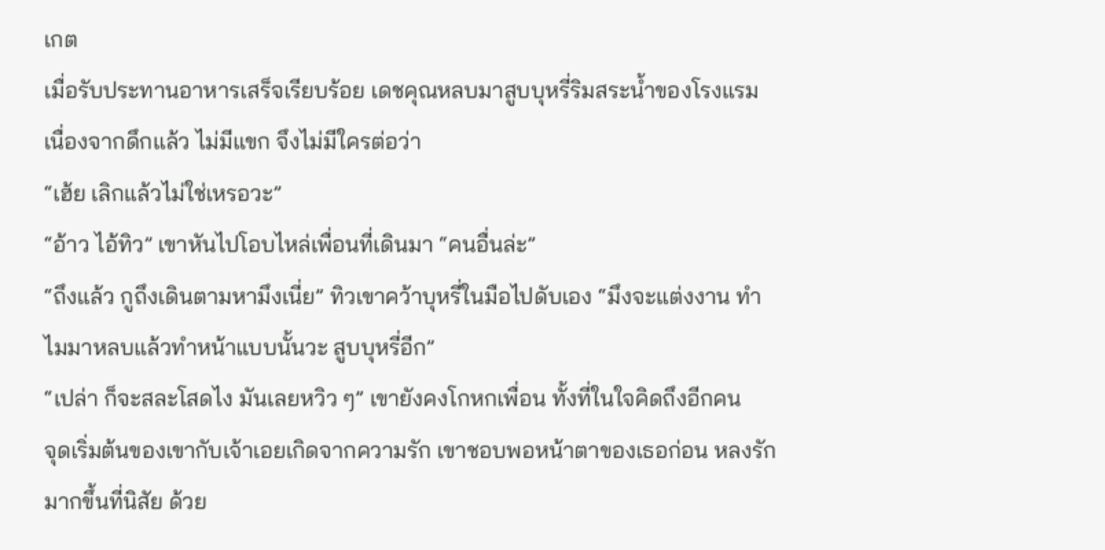เกต
เมื่อรับประทานอาหารเสร็จเรียบร้อย เดชคุณหลบมาสูบบุหรี่ริมสระน้ำของโรงแรม เนื่องจากดึกแล้ว ไม่มีแขก จึงไม่มีใครต่อว่า
“เฮ้ย เลิกแล้วไม่ใช่เหรอวะ”
“อ้าว ไอ้ทิว” เขาหันไปโอบไหล่เพื่อนที่เดินมา “คนอื่นล่ะ”
“ถึงแล้ว กูถึงเดินตามหามึงเนี่ย” ทิวเขาคว้าบุหรี่ในมือไปดับเอง “มึงจะแต่งงาน ทำไมมาหลบแล้วทำหน้าแบบนั้นวะ สูบบุหรี่อีก”
“เปล่า ก็จะสละโสดไง มันเลยหวิว ๆ” เขายังคงโกหกเพื่อน ทั้งที่ในใจคิดถึงอีกคน
จุดเริ่มต้นของเขากับเจ้าเอยเกิดจากความรัก เขาชอบพอหน้าตาของเธอก่อน หลงรักมากขึ้นที่นิสัย ด้วย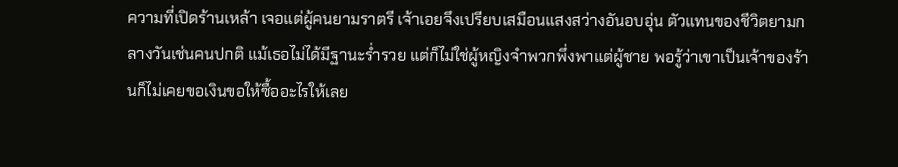ความที่เปิดร้านเหล้า เจอแต่ผู้คนยามราตรี เจ้าเอยจึงเปรียบเสมือนแสงสว่างอันอบอุ่น ตัวแทนของชีวิตยามกลางวันเช่นคนปกติ แม้เธอไม่ได้มีฐานะร่ำรวย แต่ก็ไม่ใช่ผู้หญิงจำพวกพึ่งพาแต่ผู้ชาย พอรู้ว่าเขาเป็นเจ้าของร้านก็ไม่เคยขอเงินขอให้ซื้ออะไรให้เลย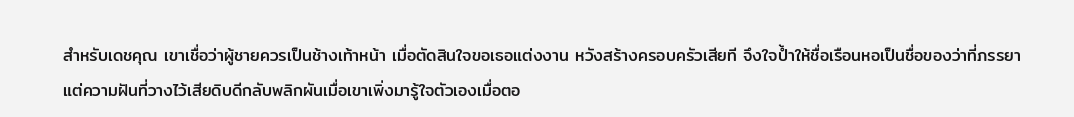สำหรับเดชคุณ เขาเชื่อว่าผู้ชายควรเป็นช้างเท้าหน้า เมื่อตัดสินใจขอเธอแต่งงาน หวังสร้างครอบครัวเสียที จึงใจป้ำให้ชื่อเรือนหอเป็นชื่อของว่าที่ภรรยา
แต่ความฝันที่วางไว้เสียดิบดีกลับพลิกผันเมื่อเขาเพิ่งมารู้ใจตัวเองเมื่อตอ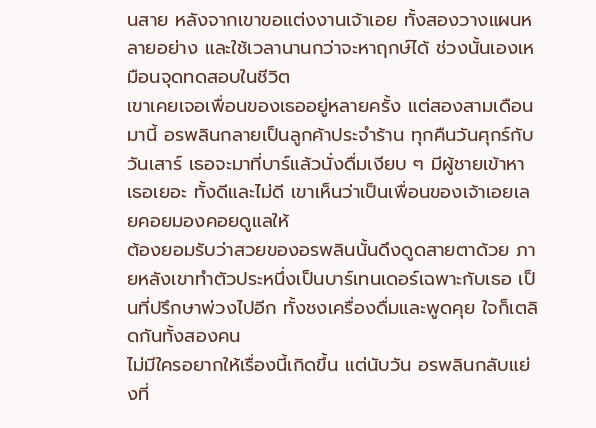นสาย หลังจากเขาขอแต่งงานเจ้าเอย ทั้งสองวางแผนหลายอย่าง และใช้เวลานานกว่าจะหาฤกษ์ได้ ช่วงนั้นเองเหมือนจุดทดสอบในชีวิต
เขาเคยเจอเพื่อนของเธออยู่หลายครั้ง แต่สองสามเดือนมานี้ อรพลินกลายเป็นลูกค้าประจำร้าน ทุกคืนวันศุกร์กับวันเสาร์ เธอจะมาที่บาร์แล้วนั่งดื่มเงียบ ๆ มีผู้ชายเข้าหาเธอเยอะ ทั้งดีและไม่ดี เขาเห็นว่าเป็นเพื่อนของเจ้าเอยเลยคอยมองคอยดูแลให้
ต้องยอมรับว่าสวยของอรพลินนั้นดึงดูดสายตาด้วย ภายหลังเขาทำตัวประหนึ่งเป็นบาร์เทนเดอร์เฉพาะกับเธอ เป็นที่ปรึกษาพ่วงไปอีก ทั้งชงเครื่องดื่มและพูดคุย ใจก็เตลิดกันทั้งสองคน
ไม่มีใครอยากให้เรื่องนี้เกิดขึ้น แต่นับวัน อรพลินกลับแย่งที่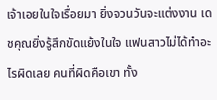เจ้าเอยในใจเรื่อยมา ยิ่งจวนวันจะแต่งงาน เดชคุณยิ่งรู้สึกขัดแย้งในใจ แฟนสาวไม่ได้ทำอะไรผิดเลย คนที่ผิดคือเขา ทั้ง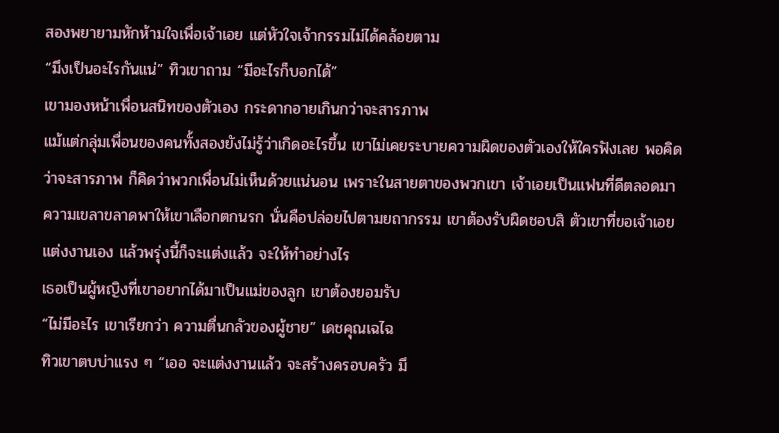สองพยายามหักห้ามใจเพื่อเจ้าเอย แต่หัวใจเจ้ากรรมไม่ได้คล้อยตาม
“มึงเป็นอะไรกันแน่” ทิวเขาถาม “มีอะไรก็บอกได้”
เขามองหน้าเพื่อนสนิทของตัวเอง กระดากอายเกินกว่าจะสารภาพ
แม้แต่กลุ่มเพื่อนของคนทั้งสองยังไม่รู้ว่าเกิดอะไรขึ้น เขาไม่เคยระบายความผิดของตัวเองให้ใครฟังเลย พอคิดว่าจะสารภาพ ก็คิดว่าพวกเพื่อนไม่เห็นด้วยแน่นอน เพราะในสายตาของพวกเขา เจ้าเอยเป็นแฟนที่ดีตลอดมา ความเขลาขลาดพาให้เขาเลือกตกนรก นั่นคือปล่อยไปตามยถากรรม เขาต้องรับผิดชอบสิ ตัวเขาที่ขอเจ้าเอยแต่งงานเอง แล้วพรุ่งนี้ก็จะแต่งแล้ว จะให้ทำอย่างไร
เธอเป็นผู้หญิงที่เขาอยากได้มาเป็นแม่ของลูก เขาต้องยอมรับ
“ไม่มีอะไร เขาเรียกว่า ความตื่นกลัวของผู้ชาย” เดชคุณเฉไฉ
ทิวเขาตบบ่าแรง ๆ “เออ จะแต่งงานแล้ว จะสร้างครอบครัว มึ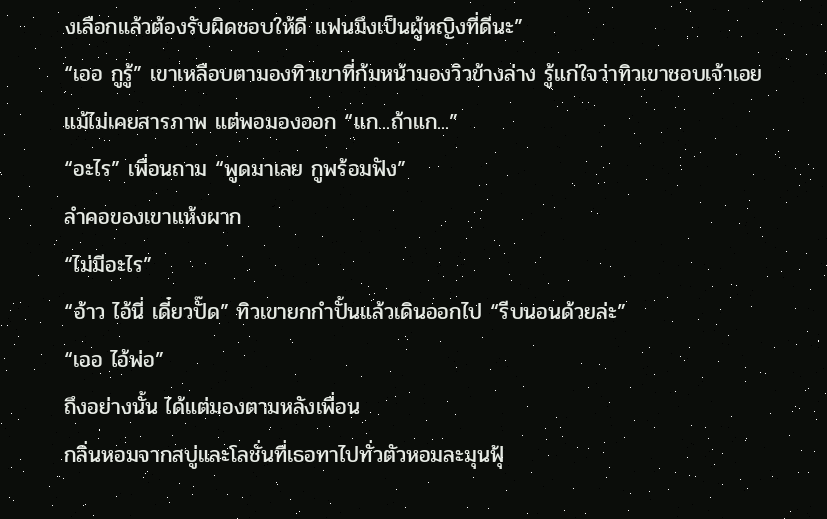งเลือกแล้วต้องรับผิดชอบให้ดี แฟนมึงเป็นผู้หญิงที่ดีนะ”
“เออ กูรู้” เขาเหลือบตามองทิวเขาที่ก้มหน้ามองวิวข้างล่าง รู้แก่ใจว่าทิวเขาชอบเจ้าเอย แม้ไม่เคยสารภาพ แต่พอมองออก “แก...ถ้าแก...”
“อะไร” เพื่อนถาม “พูดมาเลย กูพร้อมฟัง”
ลำคอของเขาแห้งผาก
“ไม่มีอะไร”
“อ้าว ไอ้นี่ เดี๋ยวปั๊ด” ทิวเขายกกำปั้นแล้วเดินออกไป “รีบนอนด้วยล่ะ”
“เออ ไอ้พ่อ”
ถึงอย่างนั้น ได้แต่มองตามหลังเพื่อน
กลิ่นหอมจากสบู่และโลชั่นที่เธอทาไปทั่วตัวหอมละมุนฟุ้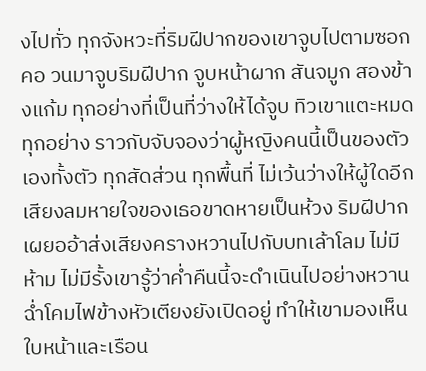งไปทั่ว ทุกจังหวะที่ริมฝีปากของเขาจูบไปตามซอกคอ วนมาจูบริมฝีปาก จูบหน้าผาก สันจมูก สองข้างแก้ม ทุกอย่างที่เป็นที่ว่างให้ได้จูบ ทิวเขาแตะหมดทุกอย่าง ราวกับจับจองว่าผู้หญิงคนนี้เป็นของตัวเองทั้งตัว ทุกสัดส่วน ทุกพื้นที่ ไม่เว้นว่างให้ผู้ใดอีก เสียงลมหายใจของเธอขาดหายเป็นห้วง ริมฝีปากเผยออ้าส่งเสียงครางหวานไปกับบทเล้าโลม ไม่มีห้าม ไม่มีรั้งเขารู้ว่าค่ำคืนนี้จะดำเนินไปอย่างหวานฉ่ำโคมไฟข้างหัวเตียงยังเปิดอยู่ ทำให้เขามองเห็นใบหน้าและเรือน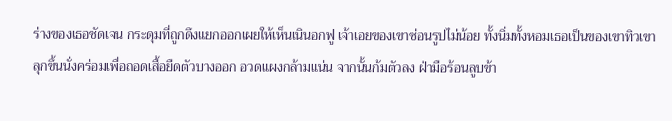ร่างของเธอชัดเจน กระดุมที่ถูกดึงแยกออกเผยให้เห็นเนินอกฟู เจ้าเอยของเขาซ่อนรูปไม่น้อย ทั้งนิ่มทั้งหอมเธอเป็นของเขาทิวเขาลุกขึ้นนั่งคร่อมเพื่อถอดเสื้อยืดตัวบางออก อวดแผงกล้ามแน่น จากนั้นก้มตัวลง ฝ่ามือร้อนลูบข้า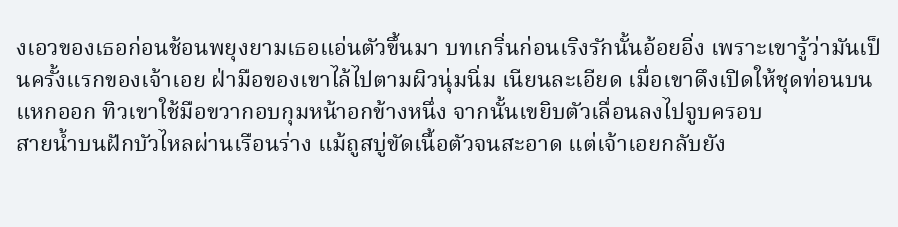งเอวของเธอก่อนช้อนพยุงยามเธอแอ่นตัวขึ้นมา บทเกริ่นก่อนเริงรักนั้นอ้อยอิ่ง เพราะเขารู้ว่ามันเป็นครั้งแรกของเจ้าเอย ฝ่ามือของเขาไล้ไปตามผิวนุ่มนิ่ม เนียนละเอียด เมื่อเขาดึงเปิดให้ชุดท่อนบนแหกออก ทิวเขาใช้มือขวากอบกุมหน้าอกข้างหนึ่ง จากนั้นเขยิบตัวเลื่อนลงไปจูบครอบ
สายน้ำบนฝักบัวไหลผ่านเรือนร่าง แม้ถูสบู่ขัดเนื้อตัวจนสะอาด แต่เจ้าเอยกลับยัง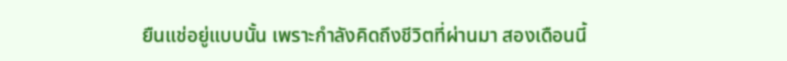ยืนแช่อยู่แบบนั้น เพราะกำลังคิดถึงชีวิตที่ผ่านมา สองเดือนนี้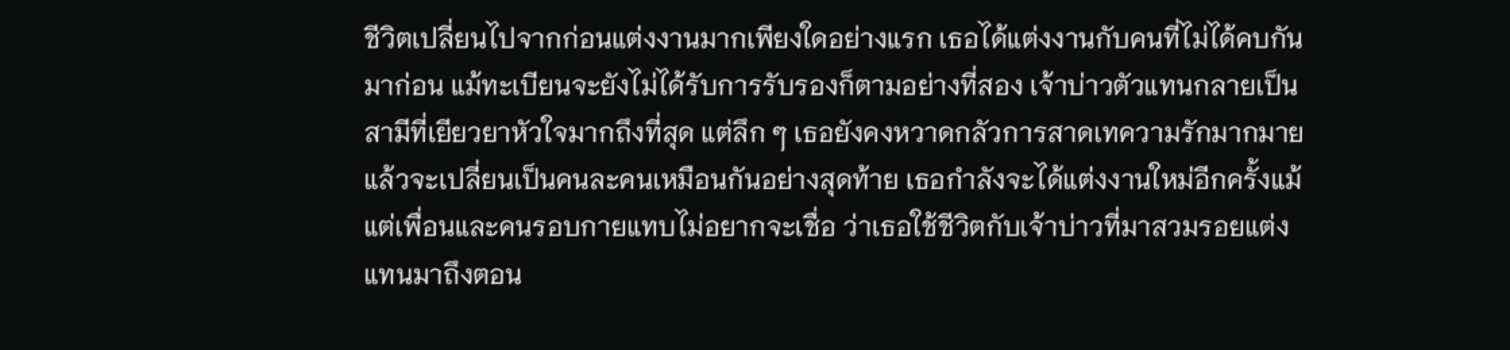ชีวิตเปลี่ยนไปจากก่อนแต่งงานมากเพียงใดอย่างแรก เธอได้แต่งงานกับคนที่ไม่ได้คบกันมาก่อน แม้ทะเบียนจะยังไม่ได้รับการรับรองก็ตามอย่างที่สอง เจ้าบ่าวตัวแทนกลายเป็นสามีที่เยียวยาหัวใจมากถึงที่สุด แต่ลึก ๆ เธอยังคงหวาดกลัวการสาดเทความรักมากมายแล้วจะเปลี่ยนเป็นคนละคนเหมือนกันอย่างสุดท้าย เธอกำลังจะได้แต่งงานใหม่อีกครั้งแม้แต่เพื่อนและคนรอบกายแทบไม่อยากจะเชื่อ ว่าเธอใช้ชีวิตกับเจ้าบ่าวที่มาสวมรอยแต่งแทนมาถึงตอน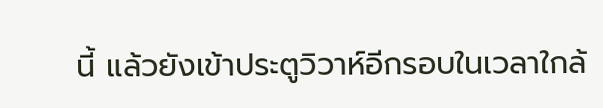นี้ แล้วยังเข้าประตูวิวาห์อีกรอบในเวลาใกล้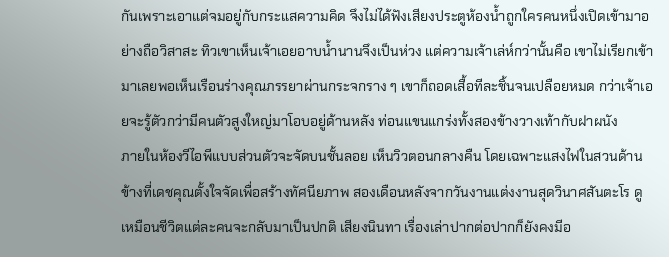กันเพราะเอาแต่จมอยู่กับกระแสความคิด จึงไม่ได้ฟังเสียงประตูห้องน้ำถูกใครคนหนึ่งเปิดเข้ามาอย่างถือวิสาสะ ทิวเขาเห็นเจ้าเอยอาบน้ำนานจึงเป็นห่วง แต่ความเจ้าเล่ห์กว่านั้นคือ เขาไม่เรียกเข้ามาเลยพอเห็นเรือนร่างคุณภรรยาผ่านกระจกราง ๆ เขาก็ถอดเสื้อทีละชิ้นจนเปลือยหมด กว่าเจ้าเอยจะรู้ตัวกว่ามีคนตัวสูงใหญ่มาโอบอยู่ด้านหลัง ท่อนแขนแกร่งทั้งสองข้างวางเท้ากับฝาผนัง
ภายในห้องวีไอพีแบบส่วนตัวจะจัดบนชั้นลอย เห็นวิวตอนกลางคืน โดยเฉพาะแสงไฟในสวนด้านข้างที่เดชคุณตั้งใจจัดเพื่อสร้างทัศนียภาพ สองเดือนหลังจากวันงานแต่งงานสุดวินาศสันตะโร ดูเหมือนชีวิตแต่ละคนจะกลับมาเป็นปกติ เสียงนินทา เรื่องเล่าปากต่อปากก็ยังคงมีอ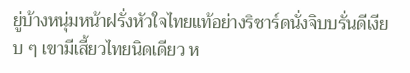ยู่บ้างหนุ่มหน้าฝรั่งหัวใจไทยแท้อย่างริชาร์ดนั่งจิบบรั่นดีเงียบ ๆ เขามีเสี้ยวไทยนิดเดียว ห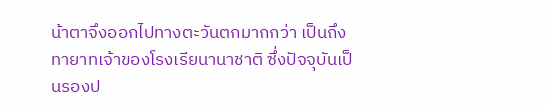น้าตาจึงออกไปทางตะวันตกมากกว่า เป็นถึงทายาทเจ้าของโรงเรียนานาชาติ ซึ่งปัจจุบันเป็นรองป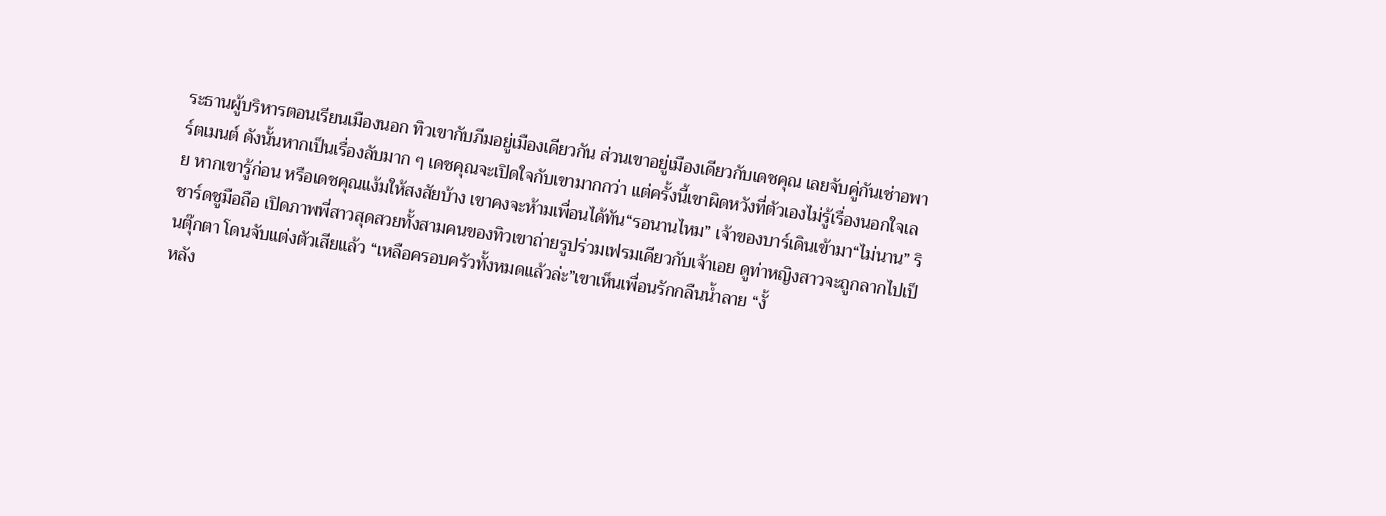ระธานผู้บริหารตอนเรียนเมืองนอก ทิวเขากับภีมอยู่เมืองเดียวกัน ส่วนเขาอยู่เมืองเดียวกับเดชคุณ เลยจับคู่กันเช่าอพาร์ตเมนต์ ดังนั้นหากเป็นเรื่องลับมาก ๆ เดชคุณจะเปิดใจกับเขามากกว่า แต่ครั้งนี้เขาผิดหวังที่ตัวเองไม่รู้เรื่องนอกใจเลย หากเขารู้ก่อน หรือเดชคุณแง้มให้สงสัยบ้าง เขาคงจะห้ามเพื่อนได้ทัน“รอนานไหม” เจ้าของบาร์เดินเข้ามา“ไม่นาน” ริชาร์ดชูมือถือ เปิดภาพพี่สาวสุดสวยทั้งสามคนของทิวเขาถ่ายรูปร่วมเฟรมเดียวกับเจ้าเอย ดูท่าหญิงสาวจะถูกลากไปเป็นตุ๊กตา โดนจับแต่งตัวเสียแล้ว “เหลือครอบครัวทั้งหมดแล้วล่ะ”เขาเห็นเพื่อนรักกลืนน้ำลาย “งั้
หลัง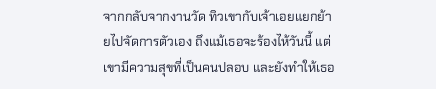จากกลับจากงานวัด ทิวเขากับเจ้าเอยแยกย้ายไปจัดการตัวเอง ถึงแม้เธอจะร้องไห้วันนี้ แต่เขามีความสุขที่เป็นคนปลอบ และยังทำให้เธอ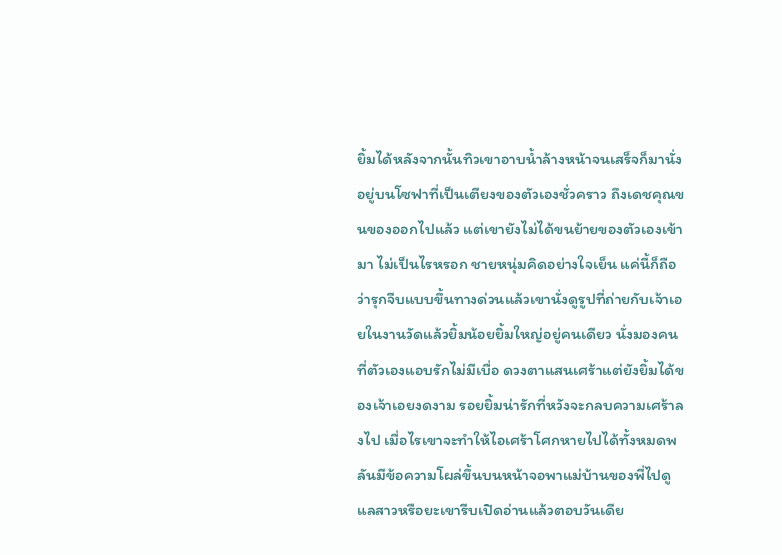ยิ้มได้หลังจากนั้นทิวเขาอาบน้ำล้างหน้าจนเสร็จก็มานั่งอยู่บนโซฟาที่เป็นเตียงของตัวเองชั่วคราว ถึงเดชคุณขนของออกไปแล้ว แต่เขายังไม่ได้ขนย้ายของตัวเองเข้ามา ไม่เป็นไรหรอก ชายหนุ่มคิดอย่างใจเย็น แค่นี้ก็ถือว่ารุกจีบแบบขึ้นทางด่วนแล้วเขานั่งดูรูปที่ถ่ายกับเจ้าเอยในงานวัดแล้วยิ้มน้อยยิ้มใหญ่อยู่คนเดียว นั่งมองคนที่ตัวเองแอบรักไม่มีเบื่อ ดวงตาแสนเศร้าแต่ยังยิ้มได้ของเจ้าเอยงดงาม รอยยิ้มน่ารักที่หวังจะกลบความเศร้าลงไป เมื่อไรเขาจะทำให้ไอเศร้าโศกหายไปได้ทั้งหมดพลันมีข้อความโผล่ขึ้นบนหน้าจอพาแม่บ้านของพี่ไปดูแลสาวหรือยะเขารีบเปิดอ่านแล้วตอบวันเดีย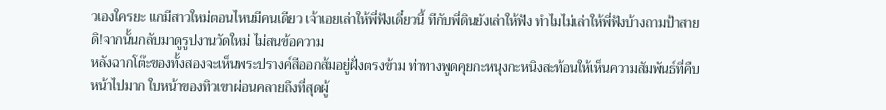วเองใครยะ แกมีสาวใหม่ตอนไหนมีคนเดียว เจ้าเอยเล่าให้พี่ฟังเดี๋ยวนี้ ทีกับพี่ดินยังเล่าให้ฟัง ทำไมไม่เล่าให้พี่ฟังบ้างถามป้าสายดิ!จากนั้นกลับมาดูรูปงานวัดใหม่ ไม่สนข้อความ
หลังฉากโต๊ะของทั้งสองจะเห็นพระปรางค์สีออกส้มอยู่ฝั่งตรงข้าม ท่าทางพูดคุยกะหนุงกะหนิงสะท้อนให้เห็นความสัมพันธ์ที่คืบหน้าไปมาก ใบหน้าของทิวเขาผ่อนคลายถึงที่สุดผู้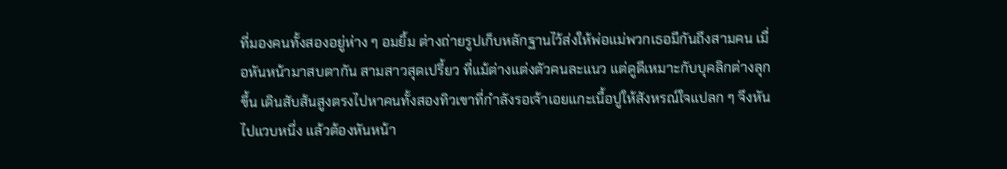ที่มองคนทั้งสองอยู่ห่าง ๆ อมยิ้ม ต่างถ่ายรูปเก็บหลักฐานไว้ส่งให้พ่อแม่พวกเธอมีกันถึงสามคน เมื่อหันหน้ามาสบตากัน สามสาวสุดเปรี้ยว ที่แม้ต่างแต่งตัวคนละแนว แต่ดูดีเหมาะกับบุคลิกต่างลุกขึ้น เดินสับส้นสูงตรงไปหาคนทั้งสองทิวเขาที่กำลังรอเจ้าเอยแกะเนื้อปูให้สังหรณ์ใจแปลก ๆ จึงหันไปแวบหนึ่ง แล้วต้องหันหน้า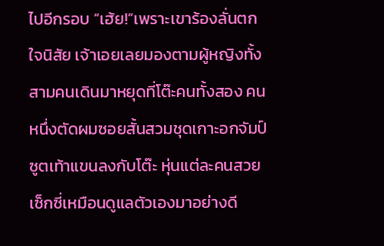ไปอีกรอบ “เฮ้ย!”เพราะเขาร้องลั่นตกใจนิสัย เจ้าเอยเลยมองตามผู้หญิงทั้งสามคนเดินมาหยุดที่โต๊ะคนทั้งสอง คนหนึ่งตัดผมซอยสั้นสวมชุดเกาะอกจัมป์ซูตเท้าแขนลงกับโต๊ะ หุ่นแต่ละคนสวยเซ็กซี่เหมือนดูแลตัวเองมาอย่างดี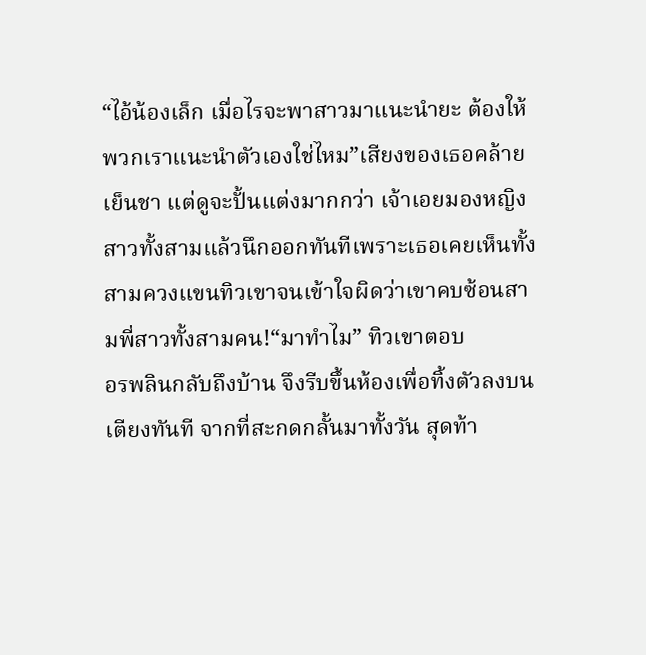“ไอ้น้องเล็ก เมื่อไรจะพาสาวมาแนะนำยะ ต้องให้พวกเราแนะนำตัวเองใช่ไหม”เสียงของเธอคล้ายเย็นชา แต่ดูจะปั้นแต่งมากกว่า เจ้าเอยมองหญิงสาวทั้งสามแล้วนึกออกทันทีเพราะเธอเคยเห็นทั้งสามควงแขนทิวเขาจนเข้าใจผิดว่าเขาคบซ้อนสามพี่สาวทั้งสามคน!“มาทำไม” ทิวเขาตอบ
อรพลินกลับถึงบ้าน จึงรีบขึ้นห้องเพื่อทิ้งตัวลงบนเตียงทันที จากที่สะกดกลั้นมาทั้งวัน สุดท้า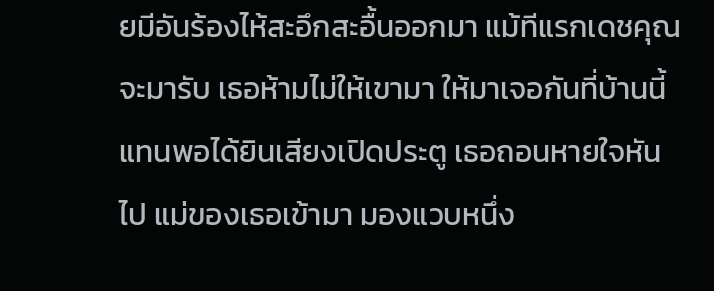ยมีอันร้องไห้สะอึกสะอื้นออกมา แม้ทีแรกเดชคุณจะมารับ เธอห้ามไม่ให้เขามา ให้มาเจอกันที่บ้านนี้แทนพอได้ยินเสียงเปิดประตู เธอถอนหายใจหันไป แม่ของเธอเข้ามา มองแวบหนึ่ง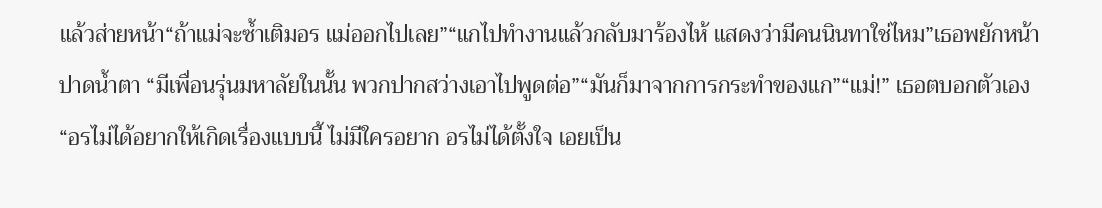แล้วส่ายหน้า“ถ้าแม่จะซ้ำเติมอร แม่ออกไปเลย”“แกไปทำงานแล้วกลับมาร้องไห้ แสดงว่ามีคนนินทาใช่ไหม”เธอพยักหน้าปาดน้ำตา “มีเพื่อนรุ่นมหาลัยในนั้น พวกปากสว่างเอาไปพูดต่อ”“มันก็มาจากการกระทำของแก”“แม่!” เธอตบอกตัวเอง “อรไม่ได้อยากให้เกิดเรื่องแบบนี้ ไม่มีใครอยาก อรไม่ได้ตั้งใจ เอยเป็น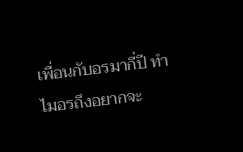เพื่อนกับอรมากี่ปี ทำไมอรถึงอยากจะ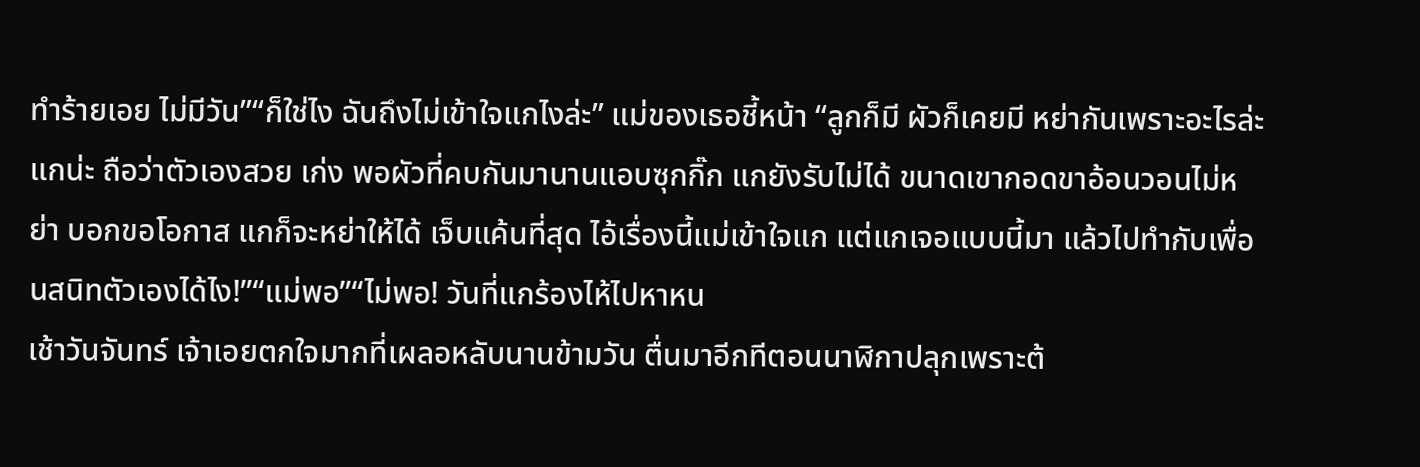ทำร้ายเอย ไม่มีวัน”“ก็ใช่ไง ฉันถึงไม่เข้าใจแกไงล่ะ” แม่ของเธอชี้หน้า “ลูกก็มี ผัวก็เคยมี หย่ากันเพราะอะไรล่ะ แกน่ะ ถือว่าตัวเองสวย เก่ง พอผัวที่คบกันมานานแอบซุกกิ๊ก แกยังรับไม่ได้ ขนาดเขากอดขาอ้อนวอนไม่หย่า บอกขอโอกาส แกก็จะหย่าให้ได้ เจ็บแค้นที่สุด ไอ้เรื่องนี้แม่เข้าใจแก แต่แกเจอแบบนี้มา แล้วไปทำกับเพื่อนสนิทตัวเองได้ไง!”“แม่พอ”“ไม่พอ! วันที่แกร้องไห้ไปหาหน
เช้าวันจันทร์ เจ้าเอยตกใจมากที่เผลอหลับนานข้ามวัน ตื่นมาอีกทีตอนนาฬิกาปลุกเพราะต้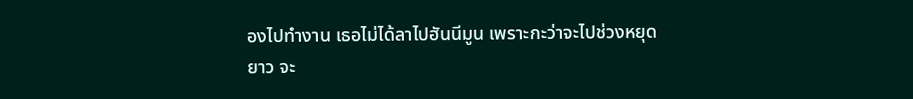องไปทำงาน เธอไม่ได้ลาไปฮันนีมูน เพราะกะว่าจะไปช่วงหยุดยาว จะ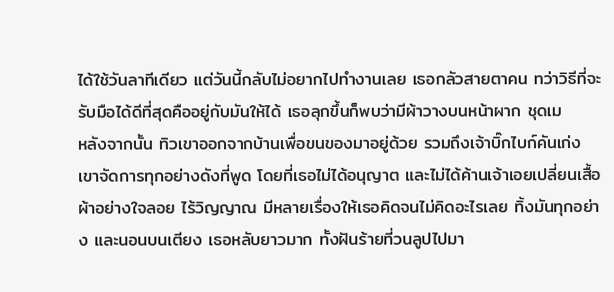ได้ใช้วันลาทีเดียว แต่วันนี้กลับไม่อยากไปทำงานเลย เธอกลัวสายตาคน ทว่าวิธีที่จะรับมือได้ดีที่สุดคืออยู่กับมันให้ได้ เธอลุกขึ้นก็พบว่ามีผ้าวางบนหน้าผาก ชุดเม
หลังจากนั้น ทิวเขาออกจากบ้านเพื่อขนของมาอยู่ด้วย รวมถึงเจ้าบิ๊กไบก์คันเก่ง เขาจัดการทุกอย่างดังที่พูด โดยที่เธอไม่ได้อนุญาต และไม่ได้ค้านเจ้าเอยเปลี่ยนเสื้อผ้าอย่างใจลอย ไร้วิญญาณ มีหลายเรื่องให้เธอคิดจนไม่คิดอะไรเลย ทิ้งมันทุกอย่าง และนอนบนเตียง เธอหลับยาวมาก ทั้งฝันร้ายที่วนลูปไปมา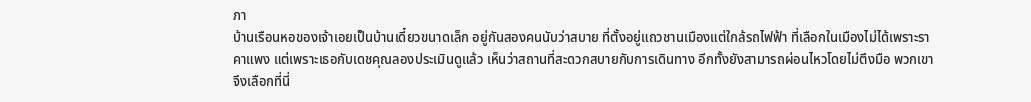ภา
บ้านเรือนหอของเจ้าเอยเป็นบ้านเดี๋ยวขนาดเล็ก อยู่กันสองคนนับว่าสบาย ที่ตั้งอยู่แถวชานเมืองแต่ใกล้รถไฟฟ้า ที่เลือกในเมืองไม่ได้เพราะราคาแพง แต่เพราะเธอกับเดชคุณลองประเมินดูแล้ว เห็นว่าสถานที่สะดวกสบายกับการเดินทาง อีกทั้งยังสามารถผ่อนไหวโดยไม่ตึงมือ พวกเขาจึงเลือกที่นี่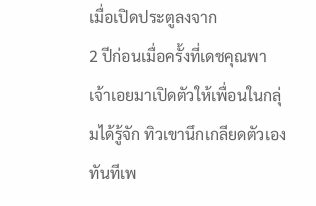เมื่อเปิดประตูลงจาก
2 ปีก่อนเมื่อครั้งที่เดชคุณพาเจ้าเอยมาเปิดตัวให้เพื่อนในกลุ่มได้รู้จัก ทิวเขานึกเกลียดตัวเองทันทีเพ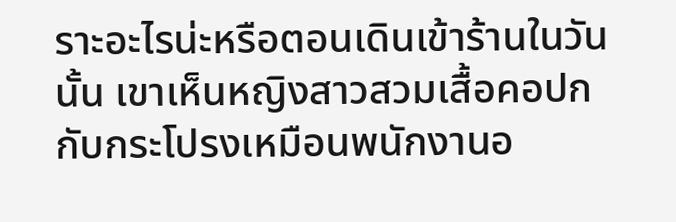ราะอะไรน่ะหรือตอนเดินเข้าร้านในวันนั้น เขาเห็นหญิงสาวสวมเสื้อคอปกกับกระโปรงเหมือนพนักงานอ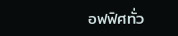อฟฟิศทั่ว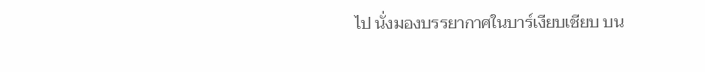ไป นั่งมองบรรยากาศในบาร์เงียบเชียบ บน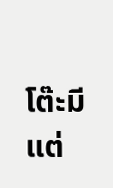โต๊ะมีแต่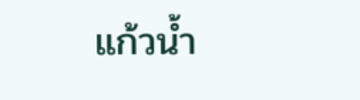แก้วน้ำ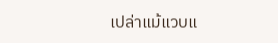เปล่าแม้แวบแ